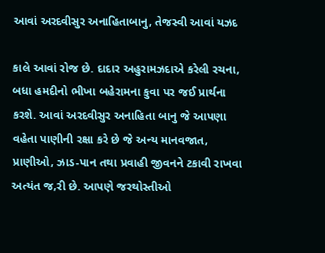આવાં અરદવીસુર અનાહિતાબાનુ, તેજસ્વી આવાં યઝદ

કાલે આવાં રોજ છે. દાદાર અહુરામઝદાએ કરેલી રચના, બધા હમદીનો ભીખા બહેરામના કુવા પર જઈ પ્રાર્થના કરશે. આવાં અરદવીસુર અનાહિતા બાનુ જે આપણા વહેતા પાણીની રક્ષા કરે છે જે અન્ય માનવજાત, પ્રાણીઓ, ઝાડ-પાન તથા પ્રવાહી જીવનને ટકાવી રાખવા અત્યંત જ‚રી છે. આપણે જરથોસ્તીઓ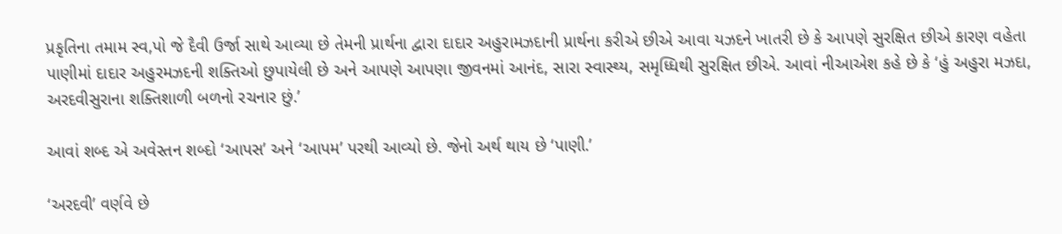પ્રકૃતિના તમામ સ્વ‚પો જે દૈવી ઉર્જા સાથે આવ્યા છે તેમની પ્રાર્થના દ્વારા દાદાર અહુરામઝદાની પ્રાર્થના કરીએ છીએ આવા યઝદને ખાતરી છે કે આપણે સુરક્ષિત છીએ કારણ વહેતા પાણીમાં દાદાર અહુરમઝદની શક્તિઓ છુપાયેલી છે અને આપણે આપણા જીવનમાં આનંદ, સારા સ્વાસ્થ્ય, સમૃધ્ધિથી સુરક્ષિત છીએ. આવાં નીઆએશ કહે છે કે ‘હું અહુરા મઝદા, અરદવીસુરાના શક્તિશાળી બળનો રચનાર છું.’

આવાં શબ્દ એ અવેસ્તન શબ્દો ‘આપસ’ અને ‘આપમ’ પરથી આવ્યો છે. જેનો અર્થ થાય છે ‘પાણી.’

‘અરદવી’ વર્ણવે છે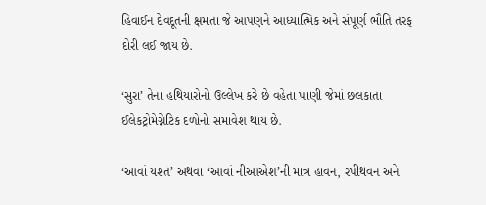હિવાઈન દેવદૂતની ક્ષમતા જે આપણને આધ્યાત્મિક અને સંપૂર્ણ ભૌતિ તરફ દોરી લઈ જાય છે.

‘સુરા’ તેના હથિયારોનો ઉલ્લેખ કરે છે વહેતા પાણી જેમાં છલકાતા ઈલેકટ્રોમેગ્નેટિક દળોનો સમાવેશ થાય છે.

‘આવાં યશ્ત’ અથવા ‘આવાં નીઆએશ’ની માત્ર હાવન, રપીથવન અને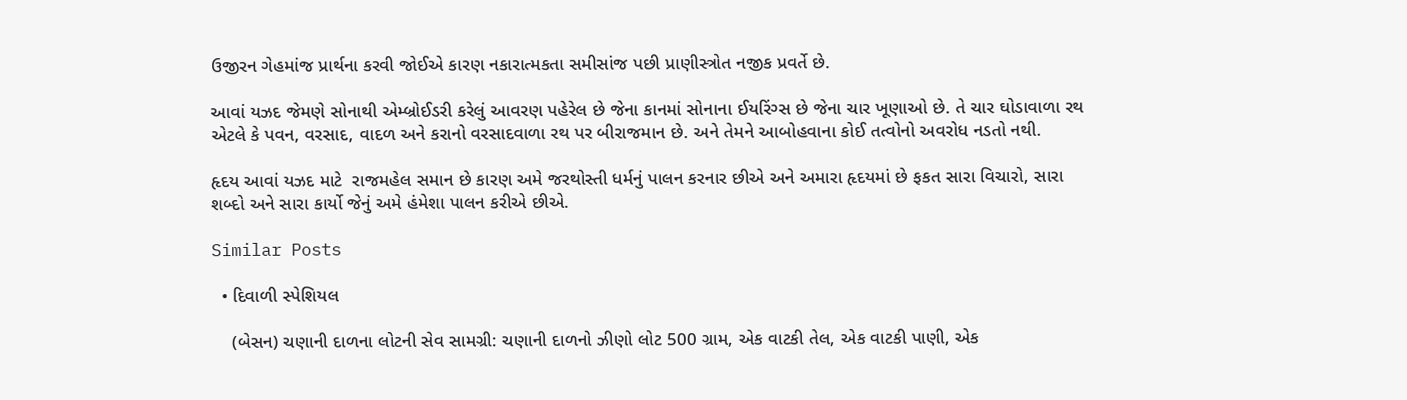ઉજીરન ગેહમાંજ પ્રાર્થના કરવી જોઈએ કારણ નકારાત્મકતા સમીસાંજ પછી પ્રાણીસ્ત્રોત નજીક પ્રવર્તે છે.

આવાં યઝદ જેમણે સોનાથી એમ્બ્રોઈડરી કરેલું આવરણ પહેરેલ છે જેના કાનમાં સોનાના ઈયરિંગ્સ છે જેના ચાર ખૂણાઓ છે. તે ચાર ઘોડાવાળા રથ એટલે કે પવન, વરસાદ, વાદળ અને કરાનો વરસાદવાળા રથ પર બીરાજમાન છે. અને તેમને આબોહવાના કોઈ તત્વોનો અવરોધ નડતો નથી.

હૃદય આવાં યઝદ માટે  રાજમહેલ સમાન છે કારણ અમે જરથોસ્તી ધર્મનું પાલન કરનાર છીએ અને અમારા હૃદયમાં છે ફકત સારા વિચારો, સારા શબ્દો અને સારા કાર્યો જેનું અમે હંમેશા પાલન કરીએ છીએ.

Similar Posts

  • દિવાળી સ્પેશિયલ

    (બેસન) ચણાની દાળના લોટની સેવ સામગ્રી: ચણાની દાળનો ઝીણો લોટ 500 ગ્રામ, એક વાટકી તેલ, એક વાટકી પાણી, એક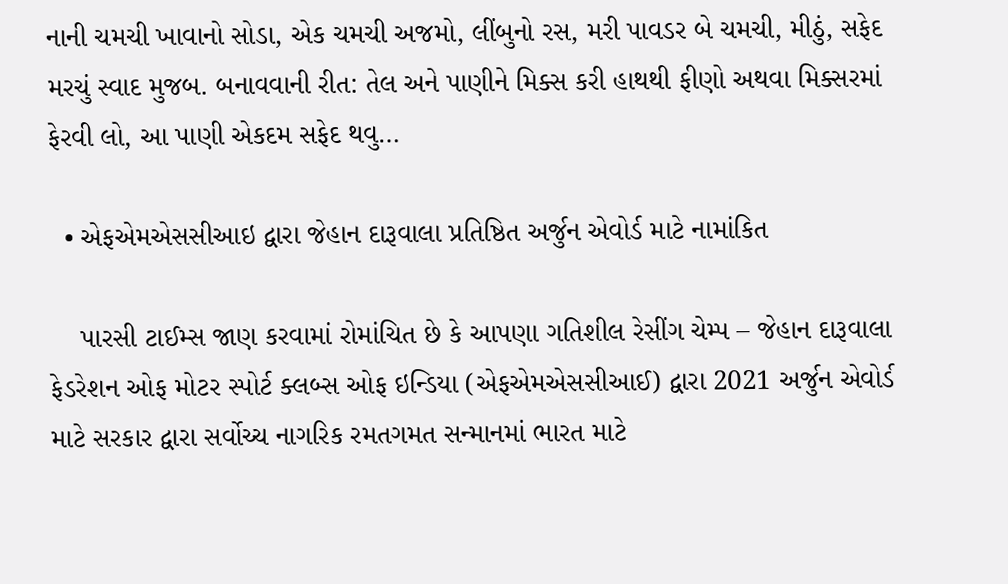નાની ચમચી ખાવાનો સોડા, એક ચમચી અજમો, લીંબુનો રસ, મરી પાવડર બે ચમચી, મીઠું, સફેદ મરચું સ્વાદ મુજબ. બનાવવાની રીત: તેલ અને પાણીને મિક્સ કરી હાથથી ફીણો અથવા મિક્સરમાં ફેરવી લો, આ પાણી એકદમ સફેદ થવુ…

  • એફએમએસસીઆઇ દ્વારા જેહાન દારૂવાલા પ્રતિષ્ઠિત અર્જુન એવોર્ડ માટે નામાંકિત

    પારસી ટાઈમ્સ જાણ કરવામાં રોમાંચિત છે કે આપણા ગતિશીલ રેસીંગ ચેમ્પ – જેહાન દારૂવાલા ફેડરેશન ઓફ મોટર સ્પોર્ટ ક્લબ્સ ઓફ ઇન્ડિયા (એફએમએસસીઆઈ) દ્વારા 2021 અર્જુન એવોર્ડ માટે સરકાર દ્વારા સર્વોચ્ચ નાગરિક રમતગમત સન્માનમાં ભારત માટે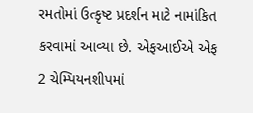રમતોમાં ઉત્કૃષ્ટ પ્રદર્શન માટે નામાંકિત કરવામાં આવ્યા છે. એફઆઈએ એફ 2 ચેમ્પિયનશીપમાં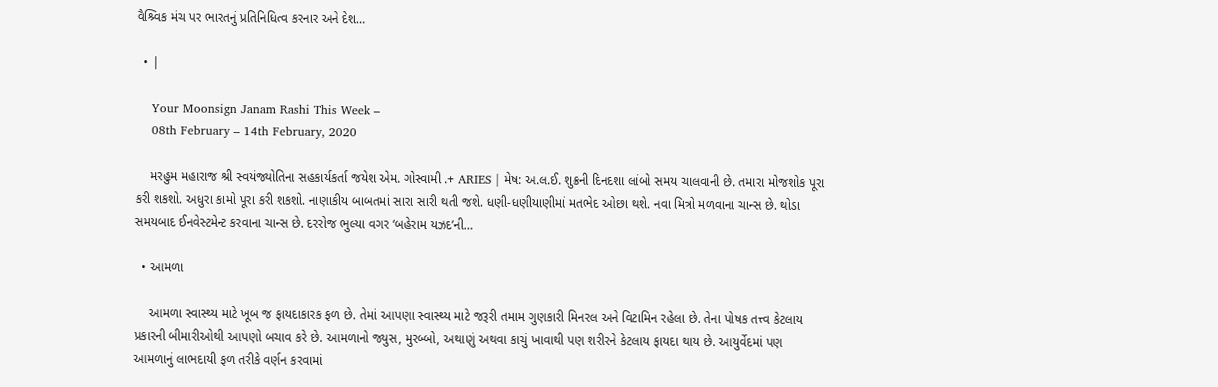વૈશ્ર્વિક મંચ પર ભારતનું પ્રતિનિધિત્વ કરનાર અને દેશ…

  • |

    Your Moonsign Janam Rashi This Week –
    08th February – 14th February, 2020

    મરહુમ મહારાજ શ્રી સ્વયંજ્યોતિના સહકાર્યકર્તા જયેશ એમ. ગોસ્વામી .+ ARIES | મેષ: અ.લ.ઈ. શુક્રની દિનદશા લાંબો સમય ચાલવાની છે. તમારા મોજશોક પૂરા કરી શકશો. અધુરા કામો પૂરા કરી શકશો. નાણાકીય બાબતમાં સારા સારી થતી જશે. ધણી-ધણીયાણીમાં મતભેદ ઓછા થશે. નવા મિત્રો મળવાના ચાન્સ છે. થોડા સમયબાદ ઈનવેસ્ટમેન્ટ કરવાના ચાન્સ છે. દરરોજ ભુલ્યા વગર ‘બહેરામ યઝદ’ની…

  • આમળા

    આમળા સ્વાસ્થ્ય માટે ખૂબ જ ફાયદાકારક ફળ છે. તેમાં આપણા સ્વાસ્થ્ય માટે જરૂરી તમામ ગુણકારી મિનરલ અને વિટામિન રહેલા છે. તેના પોષક તત્ત્વ કેટલાય પ્રકારની બીમારીઓથી આપણો બચાવ કરે છે. આમળાનો જ્યુસ, મુરબ્બો, અથાણું અથવા કાચું ખાવાથી પણ શરીરને કેટલાય ફાયદા થાય છે. આયુર્વેદમાં પણ આમળાનું લાભદાયી ફળ તરીકે વર્ણન કરવામાં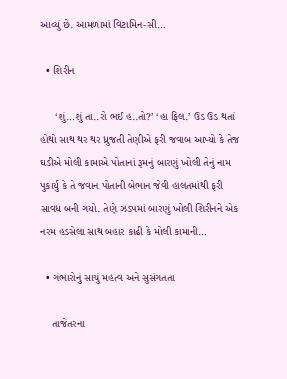આવ્યું છે. આમળામાં વિટામિન-સી…

  • શિરીન

     ‘શું…શું તા..રો ભઈ હ..તો?’ ‘હા ફિલ.’ ઉડ ઉડ થતાં હોથો સાથ થર થર ધ્રુજતી તેણીએ ફરી જવાબ આપ્યો કે તેજ ઘડીએ મોલી કામાએ પોતાનાં રૂમનું બારણું ખોલી તેનું નામ પુકાર્યુ કે તે જવાન પોતાની બેભાન જેવી હાલતમાંથી ફરી સાવધ બની ગયો. તેણે ઝડપમાં બારણું ખોલી શિરીનને એક નરમ હડસેલા સાથ બહાર કાઢી કે મોલી કામાની…

  • ગંભારોનું સાચું મહત્વ અને સુસંગતતા

    તાજેતરના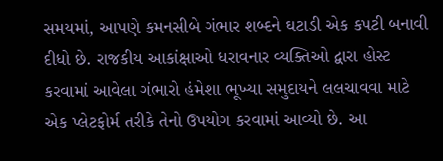સમયમાં, આપણે કમનસીબે ગંભાર શબ્દને ઘટાડી એક કપટી બનાવી દીધો છે. રાજકીય આકાંક્ષાઓ ધરાવનાર વ્યક્તિઓ દ્વારા હોસ્ટ કરવામાં આવેલા ગંભારો હંમેશા ભૂખ્યા સમુદાયને લલચાવવા માટે એક પ્લેટફોર્મ તરીકે તેનો ઉપયોગ કરવામાં આવ્યો છે. આ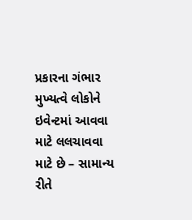પ્રકારના ગંભાર મુખ્યત્વે લોકોને ઇવેન્ટમાં આવવા માટે લલચાવવા માટે છે – સામાન્ય રીતે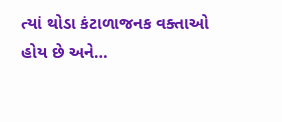ત્યાં થોડા કંટાળાજનક વક્તાઓ હોય છે અને…